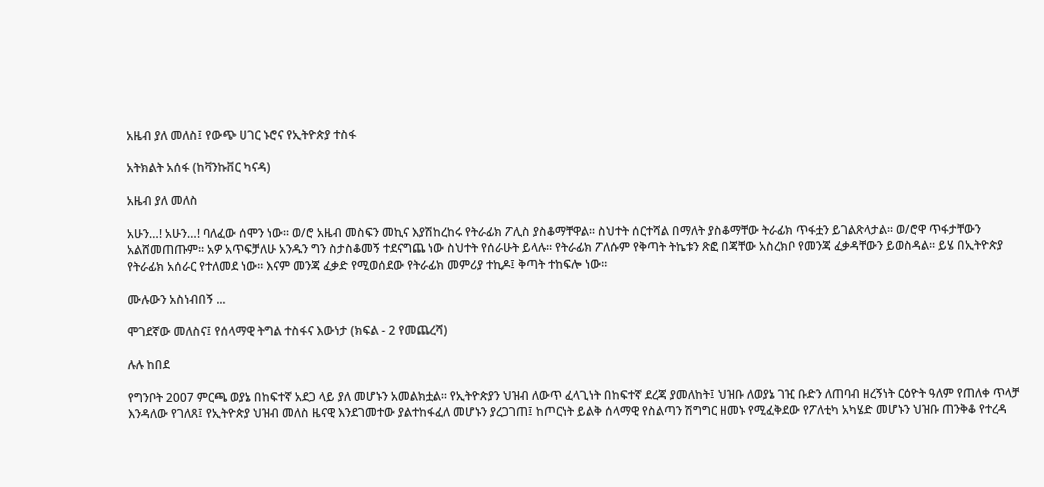አዜብ ያለ መለስ፤ የውጭ ሀገር ኑሮና የኢትዮጵያ ተስፋ

አትክልት አሰፋ (ከቫንኩቨር ካናዳ)

አዜብ ያለ መለስ

አሁን…! አሁን…! ባለፈው ሰሞን ነው። ወ/ሮ አዜብ መስፍን መኪና እያሽከረከሩ የትራፊክ ፖሊስ ያስቆማቸዋል። ስህተት ሰርተሻል በማለት ያስቆማቸው ትራፊክ ጥፋቷን ይገልጽላታል። ወ/ሮዋ ጥፋታቸውን አልሸመጠጡም። አዎ አጥፍቻለሁ አንዱን ግን ስታስቆመኝ ተደናግጨ ነው ስህተት የሰራሁት ይላሉ። የትራፊክ ፖለሱም የቅጣት ትኬቱን ጽፎ በጃቸው አስረክቦ የመንጃ ፈቃዳቸውን ይወስዳል። ይሄ በኢትዮጵያ የትራፊክ አሰራር የተለመደ ነው። እናም መንጃ ፈቃድ የሚወሰደው የትራፊክ መምሪያ ተኪዶ፤ ቅጣት ተከፍሎ ነው።

ሙሉውን አስነብበኝ ...

ሞገደኛው መለስና፤ የሰላማዊ ትግል ተስፋና እውነታ (ክፍል - 2 የመጨረሻ)

ሉሉ ከበደ

የግንቦት 2007 ምርጫ ወያኔ በከፍተኛ አደጋ ላይ ያለ መሆኑን አመልክቷል። የኢትዮጵያን ህዝብ ለውጥ ፈላጊነት በከፍተኛ ደረጃ ያመለከት፤ ህዝቡ ለወያኔ ገዢ ቡድን ለጠባብ ዘረኝነት ርዕዮት ዓለም የጠለቀ ጥላቻ እንዳለው የገለጸ፤ የኢትዮጵያ ህዝብ መለስ ዜናዊ እንደገመተው ያልተከፋፈለ መሆኑን ያረጋገጠ፤ ከጦርነት ይልቅ ሰላማዊ የስልጣን ሽግግር ዘመኑ የሚፈቅደው የፖለቲካ አካሄድ መሆኑን ህዝቡ ጠንቅቆ የተረዳ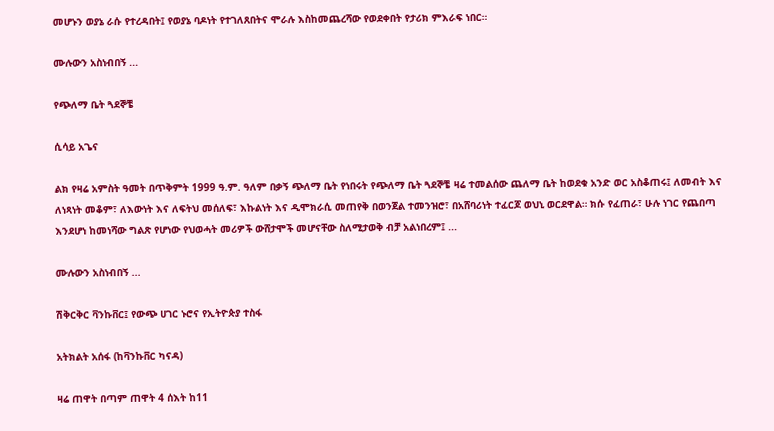መሆኑን ወያኔ ራሱ የተረዳበት፤ የወያኔ ባዶነት የተገለጸበትና ሞራሉ እስከመጨረሻው የወደቀበት የታሪክ ምእራፍ ነበር።

ሙሉውን አስነብበኝ ...

የጭለማ ቤት ጓደኞቼ

ሲሳይ አጌና

ልክ የዛሬ አምስት ዓመት በጥቅምት 1999 ዓ.ም. ዓለም በቃኝ ጭለማ ቤት የነበሩት የጭለማ ቤት ጓደኞቼ ዛሬ ተመልሰው ጨለማ ቤት ከወደቁ አንድ ወር አስቆጠሩ፤ ለመብት እና ለነጻነት መቆም፣ ለእውነት እና ለፍትህ መሰለፍ፣ እኩልነት እና ዲሞክራሲ መጠየቅ በወንጀል ተመንዝሮ፣ በአሸባሪነት ተፈርጆ ወህኒ ወርደዋል። ክሱ የፈጠራ፣ ሁሉ ነገር የጨበጣ እንደሆነ ከመነሻው ግልጽ የሆነው የህወሓት መሪዎች ውሸታሞች መሆናቸው ስለሚታወቅ ብቻ አልነበረም፤ ...

ሙሉውን አስነብበኝ ...

ሽቅርቅር ቫንኩቨር፤ የውጭ ሀገር ኑሮና የኢትዮጵያ ተስፋ

አትክልት አሰፋ (ከቫንኩቨር ካናዳ)

ዛሬ ጠዋት በጣም ጠዋት 4 ሰእት ከ11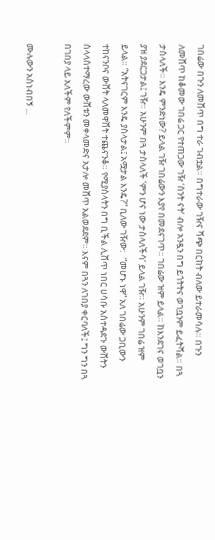ገበሬው በጉን ለመሸጥ በግ ተራ ገብቷል። በግተራው ገዥና ሻጭ በርከት ብለው ይተራመሳሉ። በጉን ለመሸጥ ከቆመው ገበሬ ጋር የተጠጋው ገዥ ‘ስንት ናት’ ብሎ አንዷን በግ ይጎትትና ወገቧንም ይፈትሻል። በጓ ታስላለች። እንዴ ምንድነው? ይላል ገዥ ገበሬውን እያየ በመደናገጥ። ገበሬው ዝም ይላል። ከእንደገና ወገቧን ያዝ ያደርጋታል፤ ገዥ። አሁንም በጓ ታስላለች ‘ምን ሆና ነው ታስላለችሳ’ ይላል ገዥ። አሁንም ገበሬ ዝም ይላል። “አትናገርም እንዴ ያስላታል፤ አሟታል እንዴ?” ቢለው ገዥው:   “መሆኑ ነዋ” አለ ገበሬው ጋቢውን ተከናንቦና ውሸት ላለመዋሸት ተጨናንቆ። የሚያስላትን በግ ቢችል ሊሸጥ ነበር ሀሳቡ አስተዳደጉ ውሸትን ስላላስተማረው ውሸቱን መቀላመድና አታሎ መሸጥ አልወደደም። እናም በጓን ለገበያ ቀርባለች፤ ግን ግን በጓ በገበያ ላይ አለችም የለችምም።

ሙሉውን አስነብበኝ ...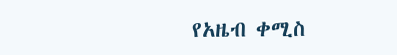የአዜብ ቀሚስ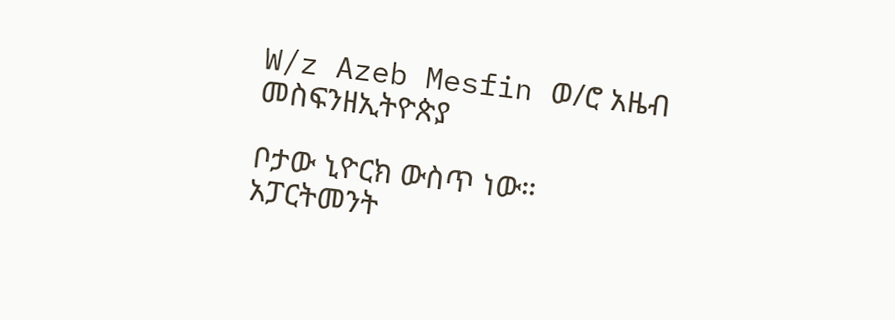W/z Azeb Mesfin ወ/ሮ አዜብ መስፍንዘኢትዮጵያ

ቦታው ኒዮርክ ውስጥ ነው። አፓርትመንት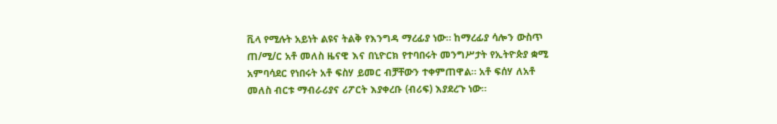ቪላ የሚሉት አይነት ልዩና ትልቅ የእንግዳ ማረፊያ ነው። ከማረፊያ ሳሎን ውስጥ ጠ/ሚ/ር አቶ መለስ ዜናዊ እና በኒዮርክ የተባበሩት መንግሥታት የኢትዮጵያ ቋሚ  አምባሳደር የነበሩት አቶ ፍስሃ ይመር ብቻቸውን ተቀምጠዋል። አቶ ፍሰሃ ለአቶ መለስ ብርቱ ማብራሪያና ሪፖርት እያቀረቡ (ብሪፍ) እያደረጉ ነው።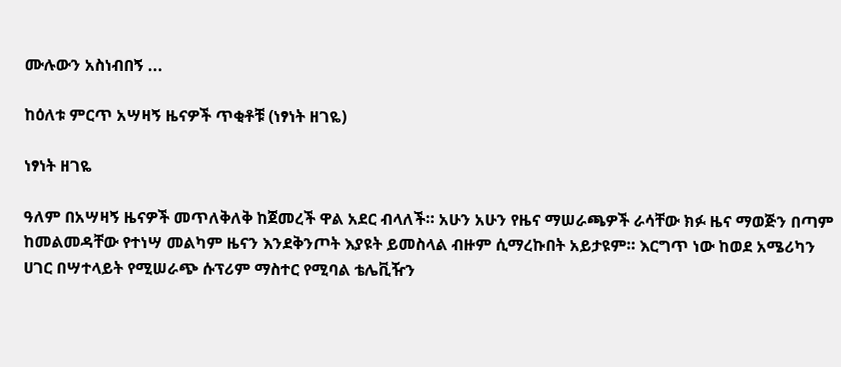ሙሉውን አስነብበኝ ...

ከዕለቱ ምርጥ አሣዛኝ ዜናዎች ጥቂቶቹ (ነፃነት ዘገዬ)

ነፃነት ዘገዬ

ዓለም በአሣዛኝ ዜናዎች መጥለቅለቅ ከጀመረች ዋል አደር ብላለች። አሁን አሁን የዜና ማሠራጫዎች ራሳቸው ክፉ ዜና ማወጅን በጣም ከመልመዳቸው የተነሣ መልካም ዜናን እንደቅንጦት እያዩት ይመስላል ብዙም ሲማረኩበት አይታዩም። እርግጥ ነው ከወደ አሜሪካን ሀገር በሣተላይት የሚሠራጭ ሱፕሪም ማስተር የሚባል ቴሌቪዥን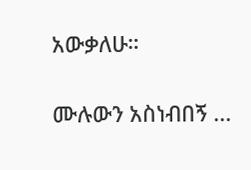አውቃለሁ።

ሙሉውን አስነብበኝ ...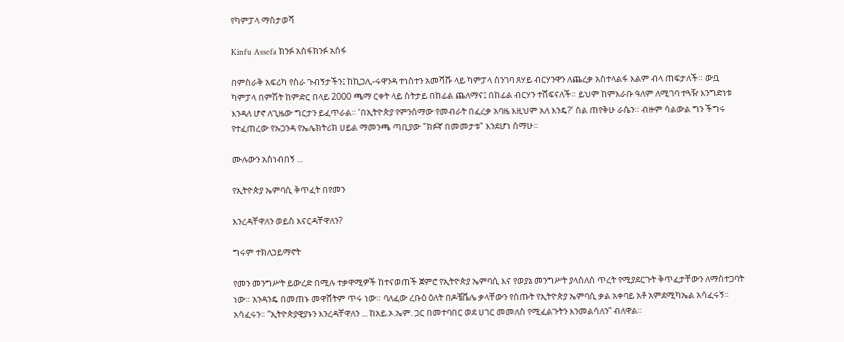የካምፓላ ማስታወሻ

Kinfu Assefa ክንፉ አሰፋክንፉ አሰፋ

በምስራቅ አፍሪካ የስራ ጉብኝታችን፤ ከኪጋሊ-ሩዋንዳ ተነስተን አመሻሹ ላይ ካምፓላ ስንገባ ጸሃይ ብርሃንዋን ለጨረቃ አስተላልፋ እልም ብላ ጠፍታለች። ውቧ ካምፓላ በምሽት ከምድር በላይ 2000 ጫማ ርቀት ላይ ስትታይ በከፊል ጨለማና፤ በከፊል ብርሃን ተሸፍናለች። ይህም ከምእራቡ ዓለም ለሚገባ ተጓዥ እንግድነቱ እንዳለ ሆኖ ለጊዜው ግርታን ይፈጥራል። ‘በኢትዮጵያ የምንሰማው የመብራት በፈረቃ አባዜ እዚህም አለ እንዴ?’ ስል ጠየቅሁ ራሴን። ብዙም ሳልውል ግን ችግሩ የተፈጠረው የኡጋንዳ የኤሌክትሪክ ሀይል ማመንጫ ጣቢያው "ክፉኛ በመመታቱ" እንደሆነ ሰማሁ።

ሙሉውን አስነብበኝ ...

የኢትዮጵያ ኤምባሲ ቅጥፈት በየመን

እንረዳቸዋለን ወይስ እናርዳቸዋለን?

ግሩም ተክለኃይማኖት

የመን መንግሥት ይውረድ በሚሉ ተቃዋሚዎች ከተናወጠች ጀምሮ የኢትዮጵያ ኤምባሲ እና የወያኔ መንግሥት ያላሰለሰ ጥረት የሚያደርጉት ቅጥፈታቸውን ለማስተጋባት ነው። አንዳንዴ በመጠኑ መዋሸትም ጥሩ ነው። ባለፈው ረቡዕ ዕለት በዶቼቬሌ ቃላቸውን የሰጡት የኢትዮጵያ ኤምባሲ ቃል አቀባይ አቶ አምደሚካኤል አሳፈሩኝ። አሳፈሩን። ”ኢትዮጵያዊያኑን እንረዳቸዋለን ... ከአይ.ኦ.ኤም. ጋር በመተባበር ወደ ሀገር መመለስ የሚፈልጉትን እንመልሳለን” ብለዋል።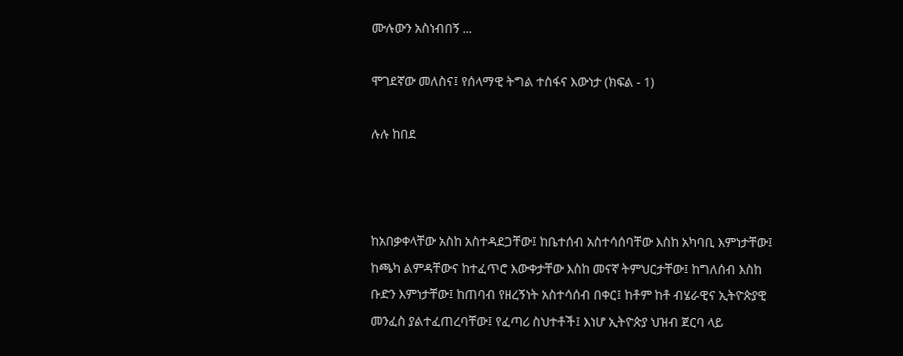ሙሉውን አስነብበኝ ...

ሞገደኛው መለስና፤ የሰላማዊ ትግል ተስፋና እውነታ (ክፍል - 1)

ሉሉ ከበደ



ከአበቃቀላቸው አስከ አስተዳደጋቸው፤ ከቤተሰብ አስተሳሰባቸው እስከ አካባቢ እምነታቸው፤ ከጫካ ልምዳቸውና ከተፈጥሮ እውቀታቸው እስከ መናኛ ትምህርታቸው፤ ከግለሰብ እስከ ቡድን እምነታቸው፤ ከጠባብ የዘረኝነት አስተሳሰብ በቀር፤ ከቶም ከቶ ብሄራዊና ኢትዮጵያዊ መንፈስ ያልተፈጠረባቸው፤ የፈጣሪ ስህተቶች፤ እነሆ ኢትዮጵያ ህዝብ ጀርባ ላይ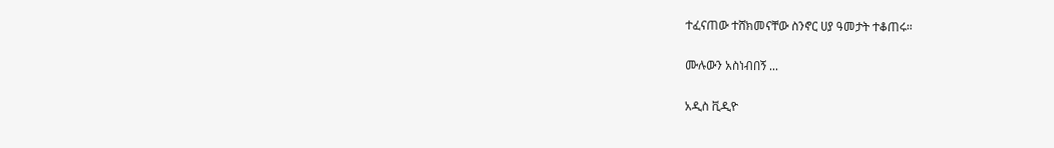ተፈናጠው ተሸክመናቸው ስንኖር ሀያ ዓመታት ተቆጠሩ።

ሙሉውን አስነብበኝ ...

አዲስ ቪዲዮ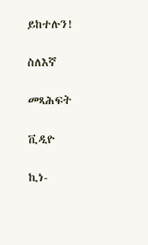ይከተሉን!

ስለእኛ

መጻሕፍት

ቪዲዮ

ኪነ-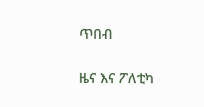ጥበብ

ዜና እና ፖለቲካ